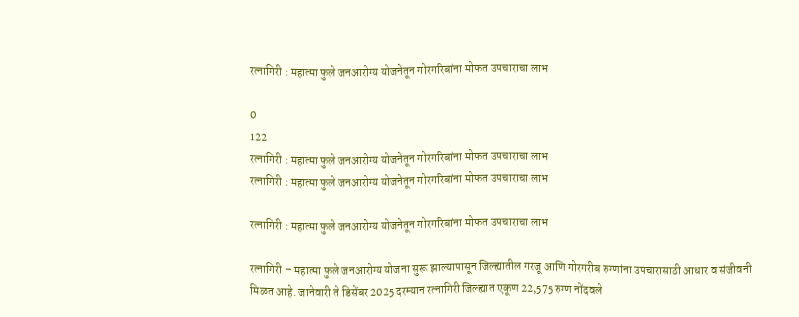रत्नागिरी : महात्मा फुले जनआरोग्य योजनेतून गोरगरिबांना मोफत उपचाराचा लाभ

0
122
रत्नागिरी : महात्मा फुले जनआरोग्य योजनेतून गोरगरिबांना मोफत उपचाराचा लाभ
रत्नागिरी : महात्मा फुले जनआरोग्य योजनेतून गोरगरिबांना मोफत उपचाराचा लाभ

रत्नागिरी : महात्मा फुले जनआरोग्य योजनेतून गोरगरिबांना मोफत उपचाराचा लाभ

रत्नागिरी – महात्मा फुले जनआरोग्य योजना सुरू झाल्यापासून जिल्ह्यातील गरजू आणि गोरगरीब रुग्णांना उपचारासाठी आधार व संजीवनी मिळत आहे. जानेवारी ते डिसेंबर 2025 दरम्यान रत्नागिरी जिल्ह्यात एकूण 22,575 रुग्ण नोंदवले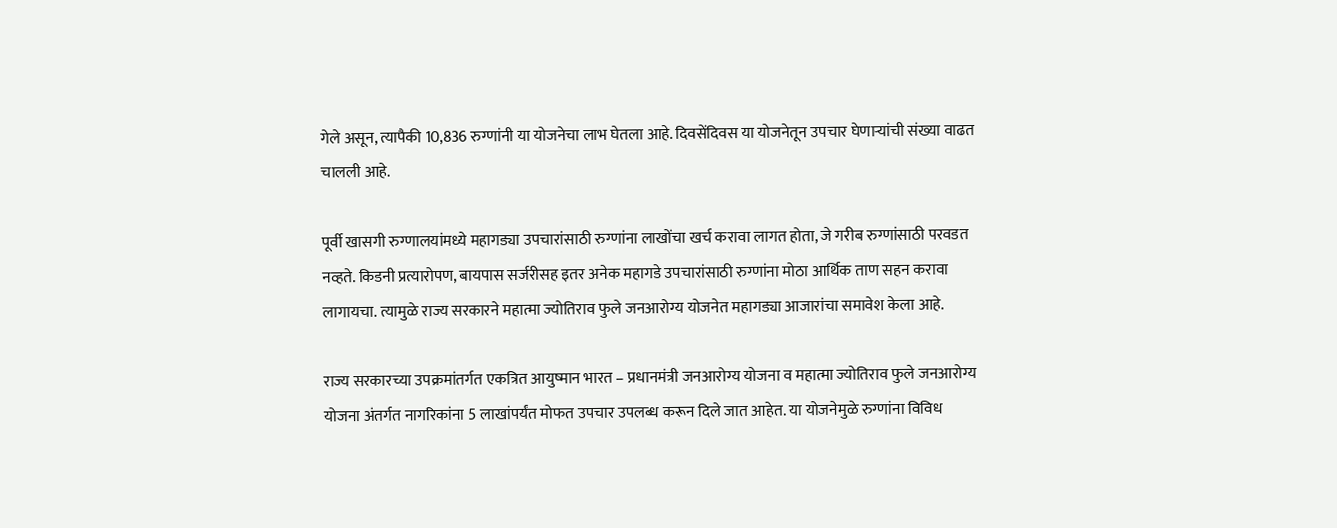गेले असून, त्यापैकी 10,836 रुग्णांनी या योजनेचा लाभ घेतला आहे. दिवसेंदिवस या योजनेतून उपचार घेणाऱ्यांची संख्या वाढत चालली आहे.

पूर्वी खासगी रुग्णालयांमध्ये महागड्या उपचारांसाठी रुग्णांना लाखोंचा खर्च करावा लागत होता, जे गरीब रुग्णांसाठी परवडत नव्हते. किडनी प्रत्यारोपण, बायपास सर्जरीसह इतर अनेक महागडे उपचारांसाठी रुग्णांना मोठा आर्थिक ताण सहन करावा लागायचा. त्यामुळे राज्य सरकारने महात्मा ज्योतिराव फुले जनआरोग्य योजनेत महागड्या आजारांचा समावेश केला आहे.

राज्य सरकारच्या उपक्रमांतर्गत एकत्रित आयुष्मान भारत – प्रधानमंत्री जनआरोग्य योजना व महात्मा ज्योतिराव फुले जनआरोग्य योजना अंतर्गत नागरिकांना 5 लाखांपर्यंत मोफत उपचार उपलब्ध करून दिले जात आहेत. या योजनेमुळे रुग्णांना विविध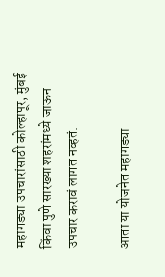महागड्या उपचारांसाठी कोल्हापूर, मुंबई किंवा पुणे सारख्या शहरांमध्ये जाऊन उपचार करावं लागत नव्हतं.

आता या योजनेत महागड्या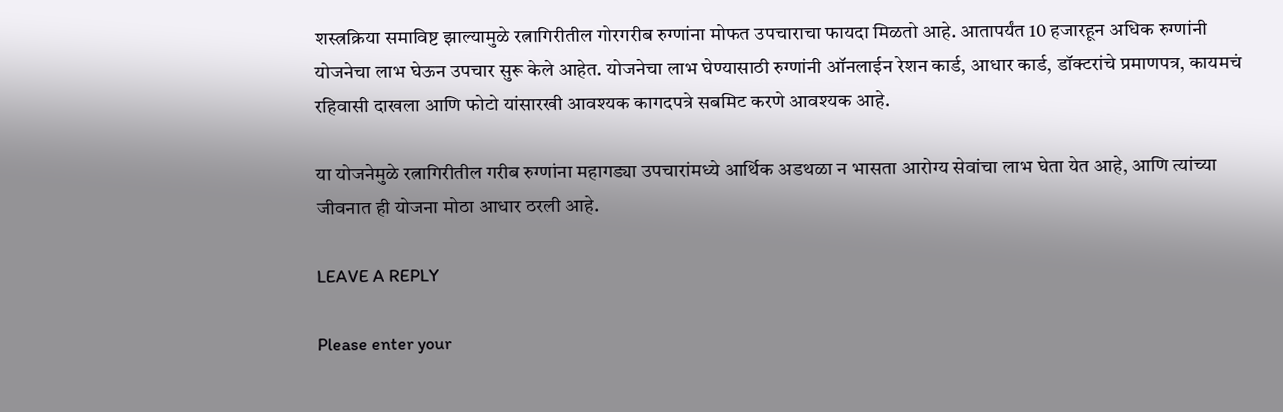शस्त्रक्रिया समाविष्ट झाल्यामुळे रत्नागिरीतील गोरगरीब रुग्णांना मोफत उपचाराचा फायदा मिळतो आहे. आतापर्यंत 10 हजारहून अधिक रुग्णांनी योजनेचा लाभ घेऊन उपचार सुरू केले आहेत. योजनेचा लाभ घेण्यासाठी रुग्णांनी ऑनलाईन रेशन कार्ड, आधार कार्ड, डॉक्टरांचे प्रमाणपत्र, कायमचं रहिवासी दाखला आणि फोटो यांसारखी आवश्यक कागदपत्रे सबमिट करणे आवश्यक आहे.

या योजनेमुळे रत्नागिरीतील गरीब रुग्णांना महागड्या उपचारांमध्ये आर्थिक अडथळा न भासता आरोग्य सेवांचा लाभ घेता येत आहे, आणि त्यांच्या जीवनात ही योजना मोठा आधार ठरली आहे.

LEAVE A REPLY

Please enter your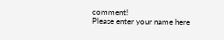comment!
Please enter your name here